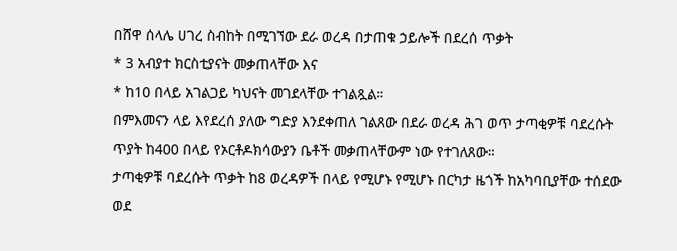በሸዋ ሰላሌ ሀገረ ስብከት በሚገኘው ደራ ወረዳ በታጠቁ ኃይሎች በደረሰ ጥቃት
* 3 አብያተ ክርስቲያናት መቃጠላቸው እና
* ከ10 በላይ አገልጋይ ካህናት መገደላቸው ተገልጿል።
በምእመናን ላይ እየደረሰ ያለው ግድያ እንደቀጠለ ገልጸው በደራ ወረዳ ሕገ ወጥ ታጣቂዎቹ ባደረሱት ጥያት ከ400 በላይ የኦርቶዶክሳውያን ቤቶች መቃጠላቸውም ነው የተገለጸው።
ታጣቂዎቹ ባደረሱት ጥቃት ከ8 ወረዳዎች በላይ የሚሆኑ የሚሆኑ በርካታ ዜጎች ከአካባቢያቸው ተሰደው ወደ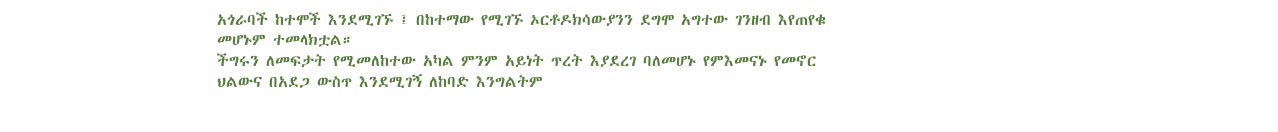አጎራባች ከተሞች እንደሚገኙ ፤ በከተማው የሚገኙ ኦርቶዶክሳውያንን ደግሞ አግተው ገንዘብ እየጠየቁ መሆኑም ተመላክቷል።
ችግሩን ለመፍታት የሚመለከተው አካል ምንም አይነት ጥረት እያደረገ ባለመሆኑ የምእመናኑ የመኖር ህልውና በአደጋ ውስጥ እንደሚገኝ ለከባድ እንግልትም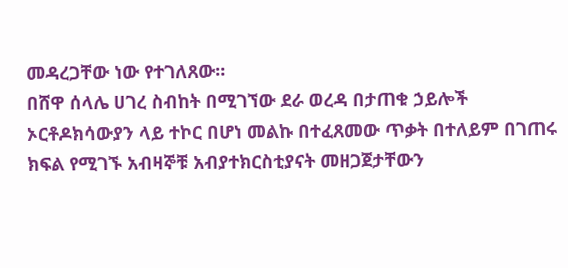መዳረጋቸው ነው የተገለጸው።
በሸዋ ሰላሌ ሀገረ ስብከት በሚገኘው ደራ ወረዳ በታጠቁ ኃይሎች ኦርቶዶክሳውያን ላይ ተኮር በሆነ መልኩ በተፈጸመው ጥቃት በተለይም በገጠሩ ክፍል የሚገኙ አብዛኞቹ አብያተክርስቲያናት መዘጋጀታቸውን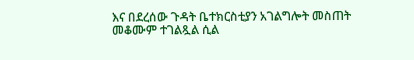እና በደረሰው ጉዳት ቤተክርስቲያን አገልግሎት መስጠት መቆሙም ተገልጿል ሲል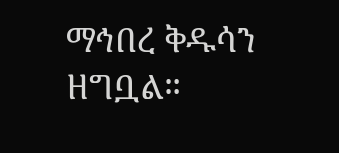ማኅበረ ቅዱሳን ዘግቧል።